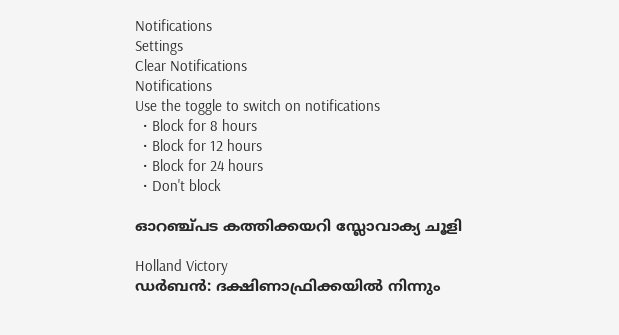Notifications
Settings
Clear Notifications
Notifications
Use the toggle to switch on notifications
  • Block for 8 hours
  • Block for 12 hours
  • Block for 24 hours
  • Don't block

ഓറഞ്ച്പട കത്തിക്കയറി സ്ലോവാക്യ ചൂളി

Holland Victory
ഡര്‍ബന്‍: ദക്ഷിണാഫ്രിക്കയില്‍ നിന്നും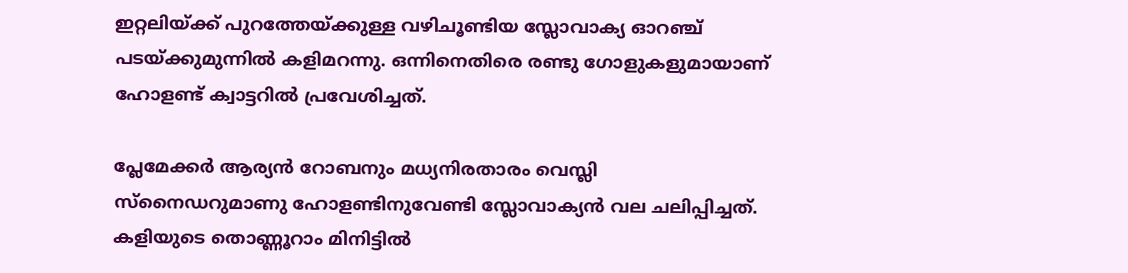ഇറ്റലിയ്ക്ക് പുറത്തേയ്ക്കുള്ള വഴിചൂണ്ടിയ സ്ലോവാക്യ ഓറഞ്ച് പടയ്ക്കുമുന്നില്‍ കളിമറന്നു. ഒന്നിനെതിരെ രണ്ടു ഗോളുകളുമായാണ് ഹോളണ്ട് ക്വാട്ടറില്‍ പ്രവേശിച്ചത്.

പ്ലേമേക്കര്‍ ആര്യന്‍ റോബനും മധ്യനിരതാരം വെസ്ലി സ്‌നൈഡറുമാണു ഹോളണ്ടിനുവേണ്ടി സ്ലോവാക്യന്‍ വല ചലിപ്പിച്ചത്. കളിയുടെ തൊണ്ണൂറാം മിനിട്ടില്‍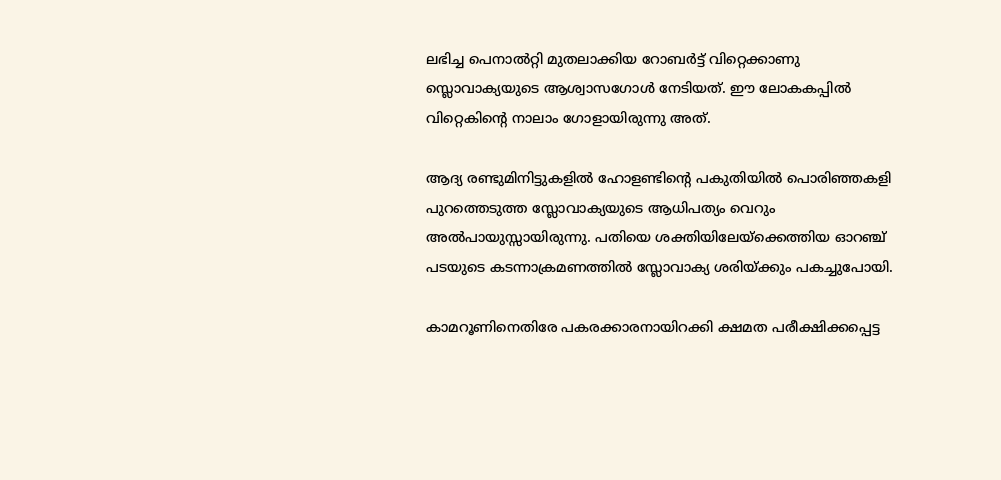ലഭിച്ച പെനാല്‍റ്റി മുതലാക്കിയ റോബര്‍ട്ട് വിറ്റെക്കാണു സ്ലൊവാക്യയുടെ ആശ്വാസഗോള്‍ നേടിയത്. ഈ ലോകകപ്പില്‍ വിറ്റെകിന്റെ നാലാം ഗോളായിരുന്നു അത്.

ആദ്യ രണ്ടുമിനിട്ടുകളില്‍ ഹോളണ്ടിന്റെ പകുതിയില്‍ പൊരിഞ്ഞകളി പുറത്തെടുത്ത സ്ലോവാക്യയുടെ ആധിപത്യം വെറും അല്‍പായുസ്സായിരുന്നു. പതിയെ ശക്തിയിലേയ്‌ക്കെത്തിയ ഓറഞ്ച് പടയുടെ കടന്നാക്രമണത്തില്‍ സ്ലോവാക്യ ശരിയ്ക്കും പകച്ചുപോയി.

കാമറൂണിനെതിരേ പകരക്കാരനായിറക്കി ക്ഷമത പരീക്ഷിക്കപ്പെട്ട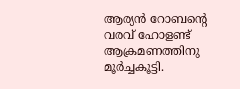ആര്യന്‍ റോബന്റെ വരവ് ഹോളണ്ട് ആക്രമണത്തിനു മൂര്‍ച്ചകൂട്ടി.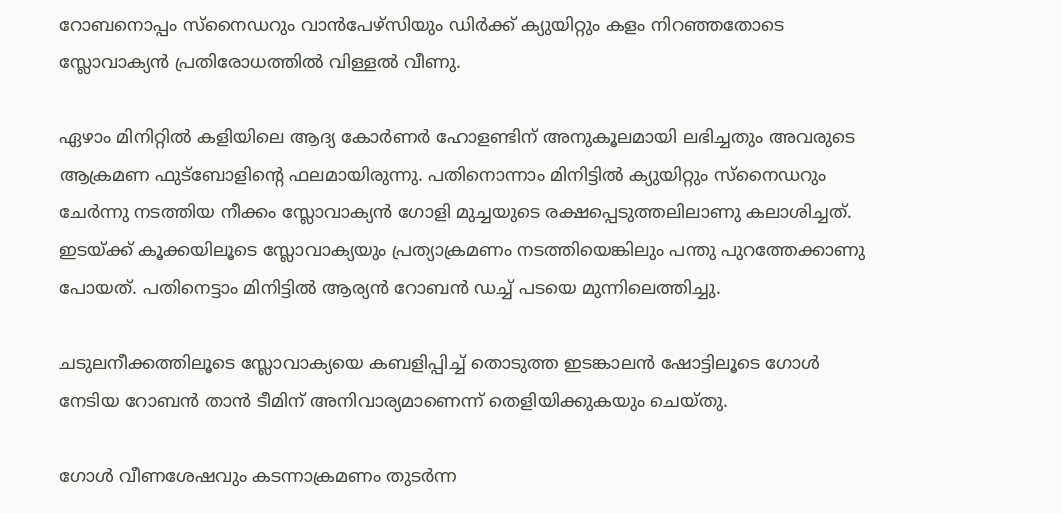റോബനൊപ്പം സ്‌നൈഡറും വാന്‍പേഴ്‌സിയും ഡിര്‍ക്ക് ക്യുയിറ്റും കളം നിറഞ്ഞതോടെ സ്ലോവാക്യന്‍ പ്രതിരോധത്തില്‍ വിള്ളല്‍ വീണു.

ഏഴാം മിനിറ്റില്‍ കളിയിലെ ആദ്യ കോര്‍ണര്‍ ഹോളണ്ടിന് അനുകൂലമായി ലഭിച്ചതും അവരുടെ ആക്രമണ ഫുട്‌ബോളിന്റെ ഫലമായിരുന്നു. പതിനൊന്നാം മിനിട്ടില്‍ ക്യുയിറ്റും സ്‌നൈഡറും ചേര്‍ന്നു നടത്തിയ നീക്കം സ്ലോവാക്യന്‍ ഗോളി മുച്ചയുടെ രക്ഷപ്പെടുത്തലിലാണു കലാശിച്ചത്. ഇടയ്ക്ക് കൂക്കയിലൂടെ സ്ലോവാക്യയും പ്രത്യാക്രമണം നടത്തിയെങ്കിലും പന്തു പുറത്തേക്കാണു പോയത്. പതിനെട്ടാം മിനിട്ടില്‍ ആര്യന്‍ റോബന്‍ ഡച്ച് പടയെ മുന്നിലെത്തിച്ചു.

ചടുലനീക്കത്തിലൂടെ സ്ലോവാക്യയെ കബളിപ്പിച്ച് തൊടുത്ത ഇടങ്കാലന്‍ ഷോട്ടിലൂടെ ഗോള്‍ നേടിയ റോബന്‍ താന്‍ ടീമിന് അനിവാര്യമാണെന്ന് തെളിയിക്കുകയും ചെയ്തു.

ഗോള്‍ വീണശേഷവും കടന്നാക്രമണം തുടര്‍ന്ന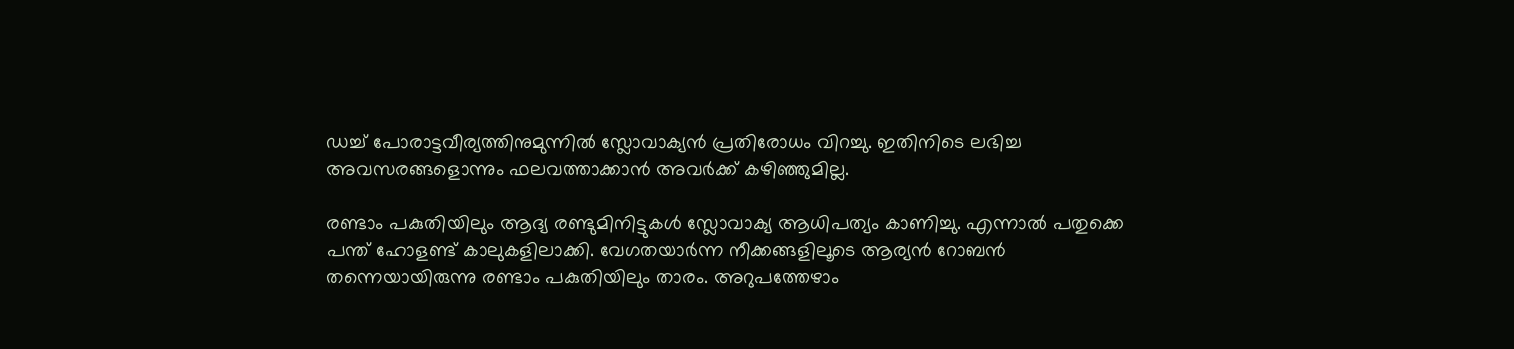ഡച്ച് പോരാട്ടവീര്യത്തിനുമുന്നില്‍ സ്ലോവാക്യന്‍ പ്രതിരോധം വിറച്ചു. ഇതിനിടെ ലഭിച്ച അവസരങ്ങളൊന്നും ഫലവത്താക്കാന്‍ അവര്‍ക്ക് കഴിഞ്ഞുമില്ല.

രണ്ടാം പകുതിയിലും ആദ്യ രണ്ടുമിനിട്ടുകള്‍ സ്ലോവാക്യ ആധിപത്യം കാണിച്ചു. എന്നാല്‍ പതുക്കെ പന്ത് ഹോളണ്ട് കാലുകളിലാക്കി. വേഗതയാര്‍ന്ന നീക്കങ്ങളിലൂടെ ആര്യന്‍ റോബന്‍ തന്നെയായിരുന്നു രണ്ടാം പകുതിയിലും താരം. അറുപത്തേഴാം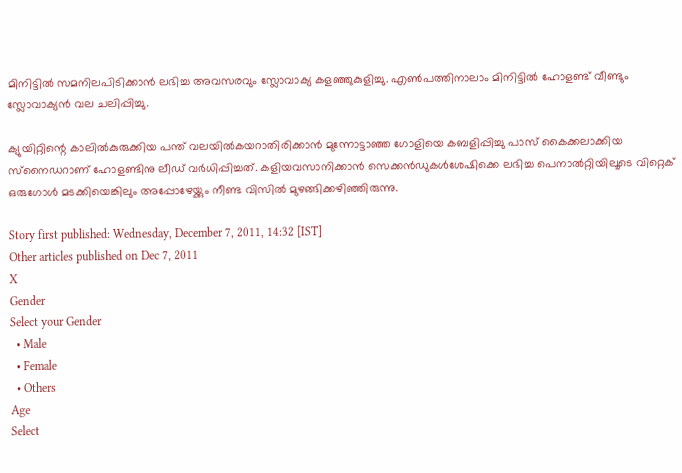മിനിട്ടില്‍ സമനിലപിടിക്കാന്‍ ലഭിച്ച അവസരവും സ്ലോവാക്യ കളഞ്ഞുകുളിച്ചു. എണ്‍പത്തിനാലാം മിനിട്ടില്‍ ഹോളണ്ട് വീണ്ടും സ്ലോവാക്യന്‍ വല ചലിപ്പിച്ചു.

ക്യുയിറ്റിന്റെ കാലില്‍കുരുക്കിയ പന്ത് വലയില്‍കയറാതിരിക്കാന്‍ മുന്നോട്ടാഞ്ഞ ഗോളിയെ കബളിപ്പിച്ചു പാസ് കൈക്കലാക്കിയ സ്‌നൈഡറാണ് ഹോളണ്ടിനു ലീഡ് വര്‍ധിപ്പിച്ചത്. കളിയവസാനിക്കാന്‍ സെക്കന്‍ഡുകള്‍ശേഷിക്കെ ലഭിച്ച പെനാല്‍റ്റിയിലൂടെ വിറ്റെക് ഒരുഗോള്‍ മടക്കിയെങ്കിലും അപ്പോഴേയ്ക്കും നീണ്ട വിസില്‍ മുഴങ്ങിക്കഴിഞ്ഞിരുന്നു.

Story first published: Wednesday, December 7, 2011, 14:32 [IST]
Other articles published on Dec 7, 2011
X
Gender
Select your Gender
  • Male
  • Female
  • Others
Age
Select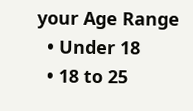your Age Range
  • Under 18
  • 18 to 25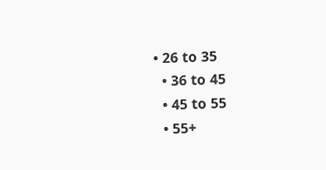• 26 to 35
  • 36 to 45
  • 45 to 55
  • 55+